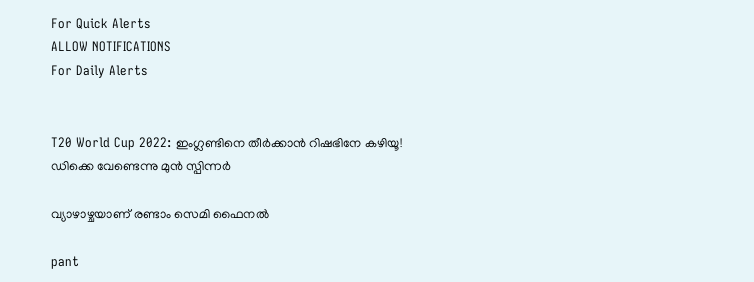For Quick Alerts
ALLOW NOTIFICATIONS
For Daily Alerts


T20 World Cup 2022: ഇംഗ്ലണ്ടിനെ തീര്‍ക്കാന്‍ റിഷഭിനേ കഴിയൂ! ഡിക്കെ വേണ്ടെന്നു മുന്‍ സ്പിന്നര്‍

വ്യാഴാഴ്ചയാണ് രണ്ടാം സെമി ഫൈനല്‍

pant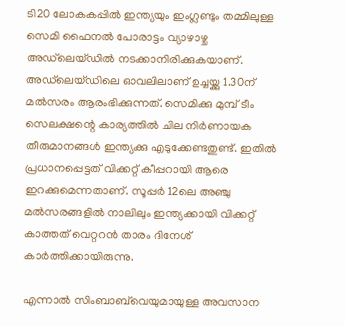ടി20 ലോകകപ്പില്‍ ഇന്ത്യയും ഇംഗ്ലണ്ടും തമ്മിലുള്ള സെമി ഫൈനല്‍ പോരാട്ടം വ്യാഴാഴ്ച അഡ്‌ലെയ്ഡില്‍ നടക്കാനിരിക്കുകയാണ്. അഡ്‌ലെയ്ഡിലെ ഓവലിലാണ് ഉച്ചയ്ക്കു 1.30ന് മല്‍സരം ആരംഭിക്കുന്നത്. സെമിക്കു മുമ്പ് ടീം സെലക്ഷന്റെ കാര്യത്തില്‍ ചില നിര്‍ണായക തീരുമാനങ്ങള്‍ ഇന്ത്യക്കു എടുക്കേണ്ടതുണ്ട്. ഇതില്‍ പ്രധാനപ്പെട്ടത് വിക്കറ്റ് കീപ്പറായി ആരെ ഇറക്കുമെന്നതാണ്. സൂപ്പര്‍ 12ലെ അഞ്ചു മല്‍സരങ്ങളില്‍ നാലിലും ഇന്ത്യക്കായി വിക്കറ്റ് കാത്തത് വെറ്ററന്‍ താരം ദിനേശ് കാര്‍ത്തിക്കായിരുന്നു.

എന്നാല്‍ സിംബാബ്‌വെയുമായുള്ള അവസാന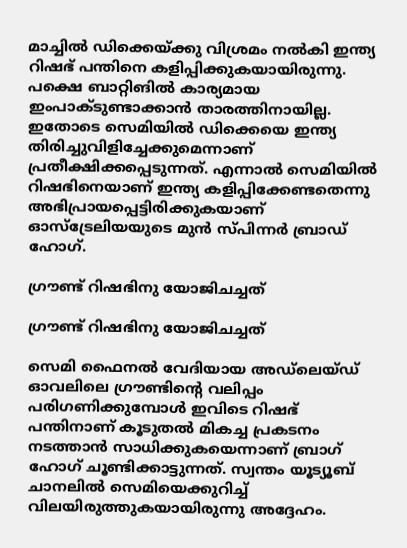മാച്ചില്‍ ഡിക്കെയ്ക്കു വിശ്രമം നല്‍കി ഇന്ത്യ റിഷഭ് പന്തിനെ കളിപ്പിക്കുകയായിരുന്നു. പക്ഷെ ബാറ്റിങില്‍ കാര്യമായ ഇംപാക്ടുണ്ടാക്കാന്‍ താരത്തിനായില്ല. ഇതോടെ സെമിയില്‍ ഡിക്കെയെ ഇന്ത്യ തിരിച്ചുവിളിച്ചേക്കുമെന്നാണ് പ്രതീക്ഷിക്കപ്പെടുന്നത്. എന്നാല്‍ സെമിയില്‍ റിഷഭിനെയാണ് ഇന്ത്യ കളിപ്പിക്കേണ്ടതെന്നു അഭിപ്രായപ്പെട്ടിരിക്കുകയാണ് ഓസ്‌ട്രേലിയയുടെ മുന്‍ സ്പിന്നര്‍ ബ്രാഡ് ഹോഗ്.

ഗ്രൗണ്ട് റിഷഭിനു യോജിചച്ചത്

ഗ്രൗണ്ട് റിഷഭിനു യോജിചച്ചത്

സെമി ഫൈനല്‍ വേദിയായ അഡ്‌ലെയ്ഡ് ഓവലിലെ ഗ്രൗണ്ടിന്റെ വലിപ്പം പരിഗണിക്കുമ്പോള്‍ ഇവിടെ റിഷഭ് പന്തിനാണ് കൂടുതല്‍ മികച്ച പ്രകടനം നടത്താന്‍ സാധിക്കുകയെന്നാണ് ബ്രാഗ് ഹോഗ് ചൂണ്ടിക്കാട്ടുന്നത്. സ്വന്തം യൂട്യൂബ് ചാനലില്‍ സെമിയെക്കുറിച്ച് വിലയിരുത്തുകയായിരുന്നു അദ്ദേഹം.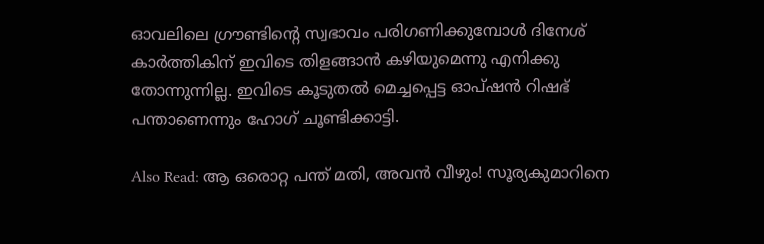ഓവലിലെ ഗ്രൗണ്ടിന്റെ സ്വഭാവം പരിഗണിക്കുമ്പോള്‍ ദിനേശ് കാര്‍ത്തികിന് ഇവിടെ തിളങ്ങാന്‍ കഴിയുമെന്നു എനിക്കു തോന്നുന്നില്ല. ഇവിടെ കൂടുതല്‍ മെച്ചപ്പെട്ട ഓപ്ഷന്‍ റിഷഭ് പന്താണെന്നും ഹോഗ് ചൂണ്ടിക്കാട്ടി.

Also Read: ആ ഒരൊറ്റ പന്ത് മതി, അവന്‍ വീഴും! സൂര്യകുമാറിനെ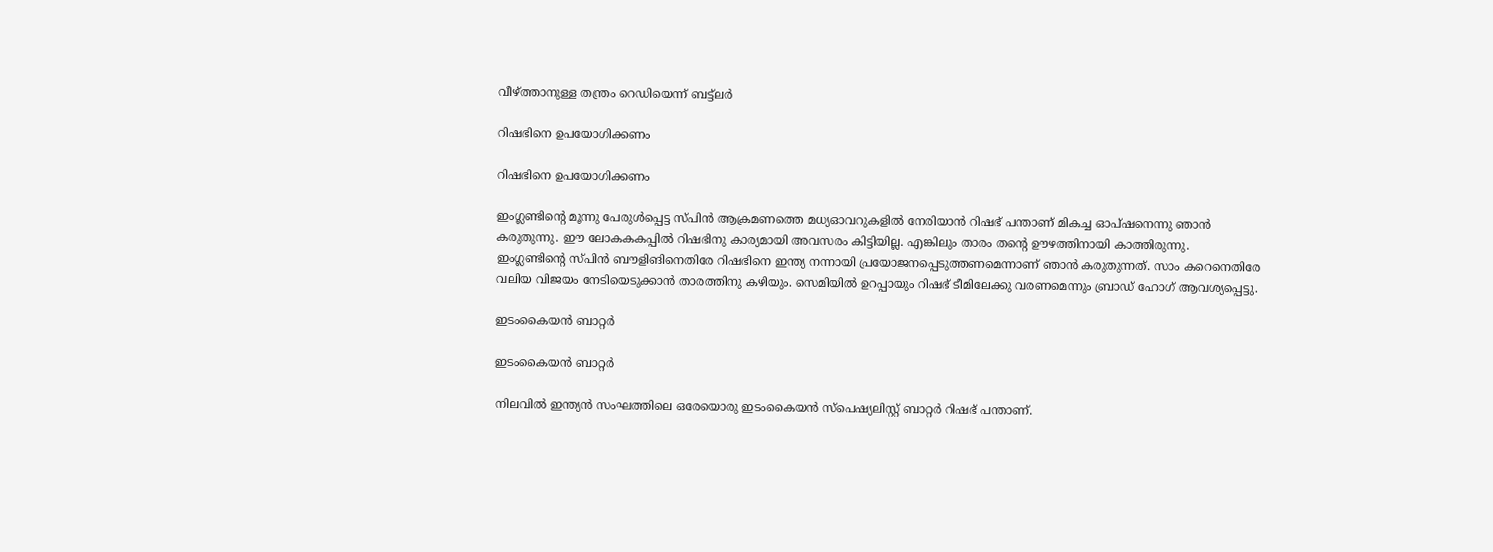വീഴ്ത്താനുള്ള തന്ത്രം റെഡിയെന്ന് ബട്ട്‌ലര്‍

റിഷഭിനെ ഉപയോഗിക്കണം

റിഷഭിനെ ഉപയോഗിക്കണം

ഇംഗ്ലണ്ടിന്റെ മൂന്നു പേരുള്‍പ്പെട്ട സ്പിന്‍ ആക്രമണത്തെ മധ്യഓവറുകളില്‍ നേരിയാന്‍ റിഷഭ് പന്താണ് മികച്ച ഓപ്ഷനെന്നു ഞാന്‍ കരുതുന്നു. ഈ ലോകകകപ്പില്‍ റിഷഭിനു കാര്യമായി അവസരം കിട്ടിയില്ല. എങ്കിലും താരം തന്റെ ഊഴത്തിനായി കാത്തിരുന്നു.
ഇംഗ്ലണ്ടിന്റെ സ്പിന്‍ ബൗളിങിനെതിരേ റിഷഭിനെ ഇന്ത്യ നന്നായി പ്രയോജനപ്പെടുത്തണമെന്നാണ് ഞാന്‍ കരുതുന്നത്. സാം കറെനെതിരേ വലിയ വിജയം നേടിയെടുക്കാന്‍ താരത്തിനു കഴിയും. സെമിയില്‍ ഉറപ്പായും റിഷഭ് ടീമിലേക്കു വരണമെന്നും ബ്രാഡ് ഹോഗ് ആവശ്യപ്പെട്ടു.

ഇടംകൈയന്‍ ബാറ്റര്‍

ഇടംകൈയന്‍ ബാറ്റര്‍

നിലവില്‍ ഇന്ത്യന്‍ സംഘത്തിലെ ഒരേയൊരു ഇടംകൈയന്‍ സ്‌പെഷ്യലിസ്റ്റ് ബാറ്റര്‍ റിഷഭ് പന്താണ്.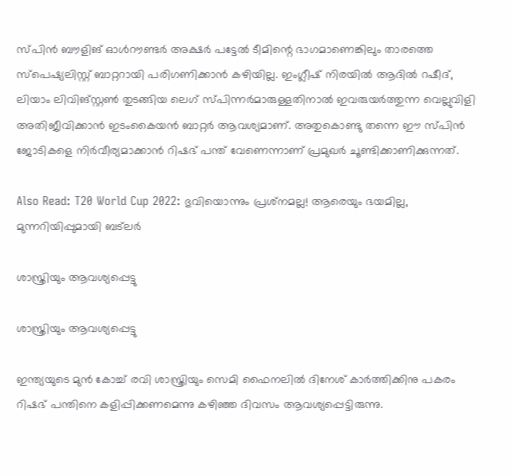സ്പിന്‍ ബൗളിങ് ഓള്‍റൗണ്ടര്‍ അക്ഷര്‍ പട്ടേല്‍ ടീമിന്റെ ഭാഗമാണെങ്കിലും താരത്തെ സ്‌പെഷ്യലിസ്റ്റ് ബാറ്ററായി പരിഗണിക്കാന്‍ കഴിയില്ല. ഇംഗ്ലീഷ് നിരയില്‍ ആദില്‍ റഷീദ്, ലിയാം ലിവിങ്സ്റ്റണ്‍ തുടങ്ങിയ ലെഗ് സ്പിന്നര്‍മാരുള്ളതിനാല്‍ ഇവരുയര്‍ത്തുന്ന വെല്ലുവിളി അതിജീവിക്കാന്‍ ഇടംകൈയന്‍ ബാറ്റര്‍ ആവശ്യമാണ്. അതുകൊണ്ടു തന്നെ ഈ സ്പിന്‍ ജോടികളെ നിര്‍വീര്യമാക്കാന്‍ റിഷഭ് പന്ത് വേണെന്നാണ് പ്രമുഖര്‍ ചൂണ്ടിക്കാണിക്കുന്നത്.

Also Read: T20 World Cup 2022: ഭുവിയൊന്നും പ്രശ്‌നമല്ല! ആരെയും ഭയമില്ല, മുന്നറിയിപ്പുമായി ബട്‌ലര്‍

ശാസ്ത്രിയും ആവശ്യപ്പെട്ടു

ശാസ്ത്രിയും ആവശ്യപ്പെട്ടു

ഇന്ത്യയുടെ മുന്‍ കോച്ച് രവി ശാസ്ത്രിയും സെമി ഫൈനലില്‍ ദിനേശ് കാര്‍ത്തിക്കിനു പകരം റിഷഭ് പന്തിനെ കളിപ്പിക്കണമെന്നു കഴിഞ്ഞ ദിവസം ആവശ്യപ്പെട്ടിരുന്നു.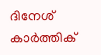ദിനേശ് കാര്‍ത്തിക്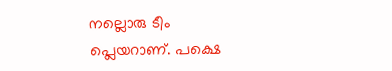നല്ലൊരു ടീം പ്ലെയറാണ്. പക്ഷെ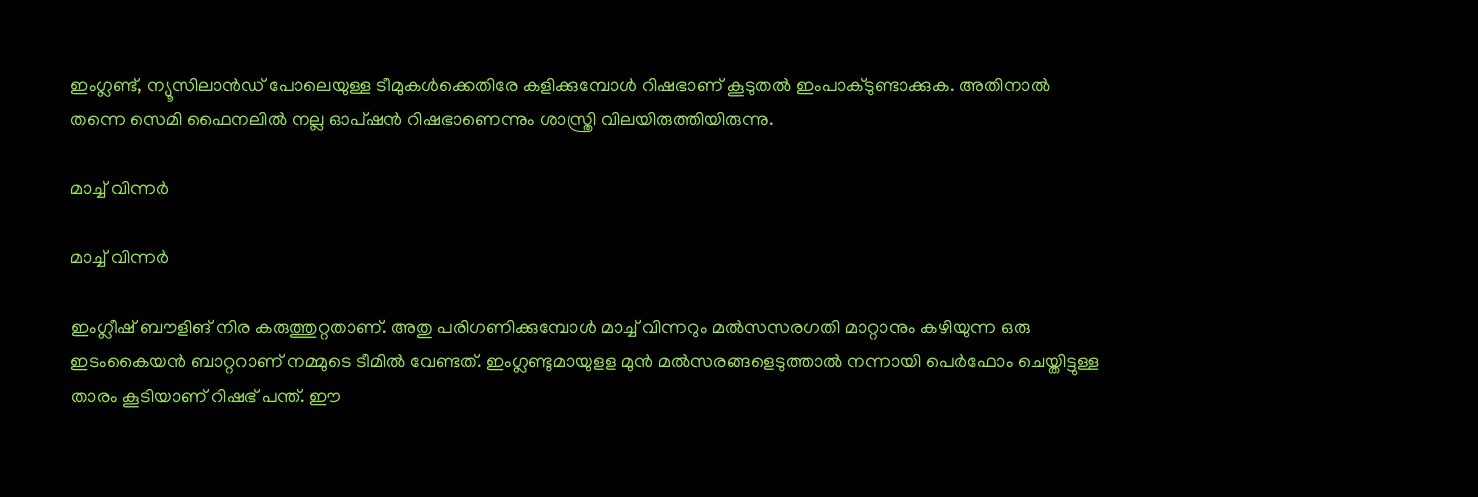ഇംഗ്ലണ്ട്, ന്യൂസിലാന്‍ഡ് പോലെയുള്ള ടീമുകള്‍ക്കെതിരേ കളിക്കുമ്പോള്‍ റിഷഭാണ് കൂടുതല്‍ ഇംപാക്ടുണ്ടാക്കുക. അതിനാല്‍ തന്നെ സെമി ഫൈനലില്‍ നല്ല ഓപ്ഷന്‍ റിഷഭാണെന്നും ശാസ്ത്രി വിലയിരുത്തിയിരുന്നു.

മാച്ച് വിന്നര്‍

മാച്ച് വിന്നര്‍

ഇംഗ്ലീഷ് ബൗളിങ് നിര കരുത്തുറ്റതാണ്. അതു പരിഗണിക്കുമ്പോള്‍ മാച്ച് വിന്നറും മല്‍സസരഗതി മാറ്റാനും കഴിയുന്ന ഒരു ഇടംകൈയന്‍ ബാറ്ററാണ് നമ്മുടെ ടീമില്‍ വേണ്ടത്. ഇംഗ്ലണ്ടുമായുളള മുന്‍ മല്‍സരങ്ങളെടുത്താല്‍ നന്നായി പെര്‍ഫോം ചെയ്തിട്ടുള്ള താരം കൂടിയാണ് റിഷഭ് പന്ത്. ഈ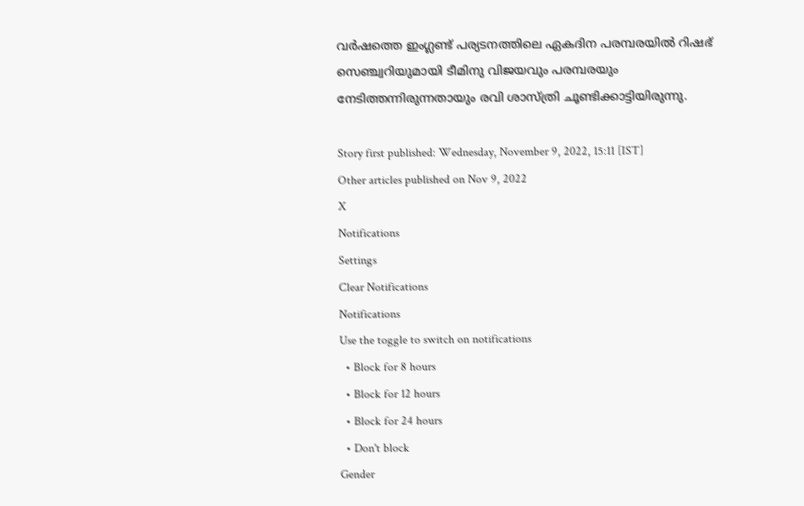വര്‍ഷത്തെ ഇംഗ്ലണ്ട് പര്യടനത്തിലെ ഏകദിന പരമ്പരയില്‍ റിഷഭ് സെഞ്ച്വറിയുമായി ടീമിനു വിജയവും പരമ്പരയും നേടിത്തന്നിരുന്നതായും രവി ശാസ്ത്രി ചൂണ്ടിക്കാട്ടിയിരുന്നു.

Story first published: Wednesday, November 9, 2022, 15:11 [IST]
Other articles published on Nov 9, 2022
X
Notifications
Settings
Clear Notifications
Notifications
Use the toggle to switch on notifications
  • Block for 8 hours
  • Block for 12 hours
  • Block for 24 hours
  • Don't block
Gender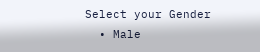Select your Gender
  • Male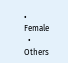• Female
  • Others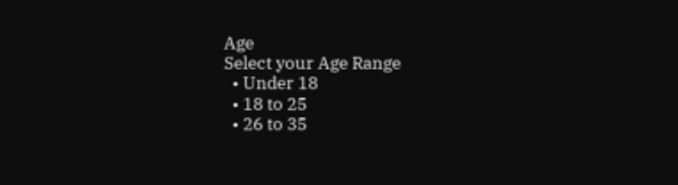Age
Select your Age Range
  • Under 18
  • 18 to 25
  • 26 to 35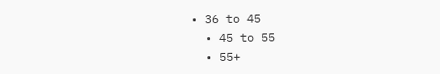• 36 to 45
  • 45 to 55
  • 55+